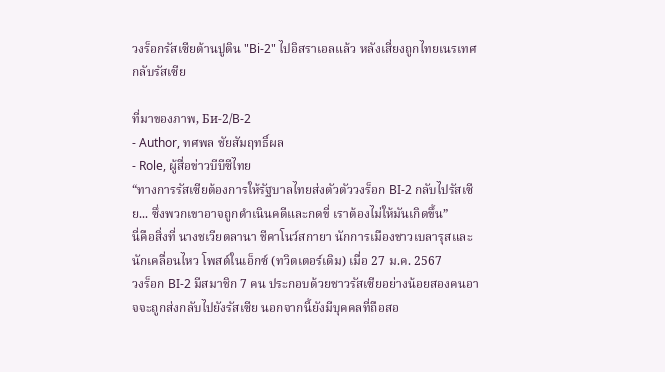วงร็อกรัสเซียต้านปูติน "Bi-2" ไปอิสราเอลแล้ว หลังเสี่ยงถูกไทยเนรเทศกลับรัสเซีย

ที่มาของภาพ, Би-2/B-2
- Author, ทศพล ชัยสัมฤทธิ์ผล
- Role, ผู้สื่อข่าวบีบีซีไทย
“ทางการรัสเซียต้องการให้รัฐบาลไทยส่งตัวตัววงร็อก BI-2 กลับไปรัสเซีย... ซึ่งพวกเขาอาจถูกดำเนินคดีและกดขี่ เราต้องไม่ให้มันเกิดขึ้น”
นี่คือสิ่งที่ นางชเวียตลานา ชีคาโนว์สกายา นักการเมืองชาวเบลารุสและนักเคลื่อนไหว โพสต์ในเอ็กซ์ (ทวิตเตอร์เดิม) เมื่อ 27 ม.ค. 2567
วงร็อก BI-2 มีสมาชิก 7 คน ประกอบด้วยชาวรัสเซียอย่างน้อยสองคนอาจจะถูกส่งกลับไปยังรัสเซีย นอกจากนี้ยังมีบุคคลที่ถือสอ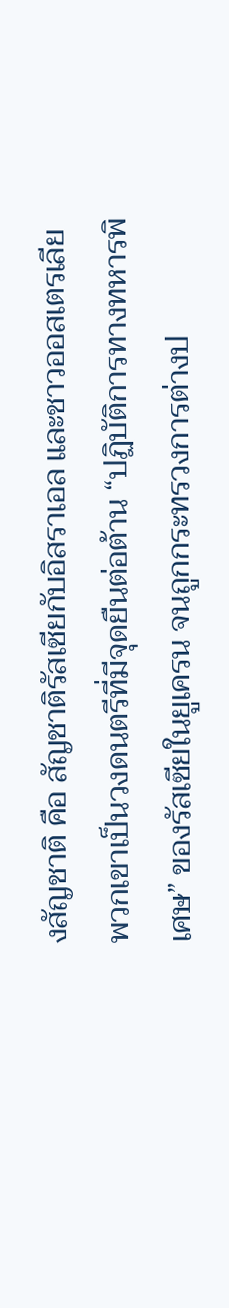งสัญชาติ คือ สัญชาติรัสเซียกับอิสราเอล และชาวออสเตรเลีย พวกเขาเป็นวงดนตรีที่มีจุดยืนต่อต้าน “ปฏิบัติการทางทหารพิเศษ” ของรัสเซียในยูเครน จนถูกกระทรวงการต่างป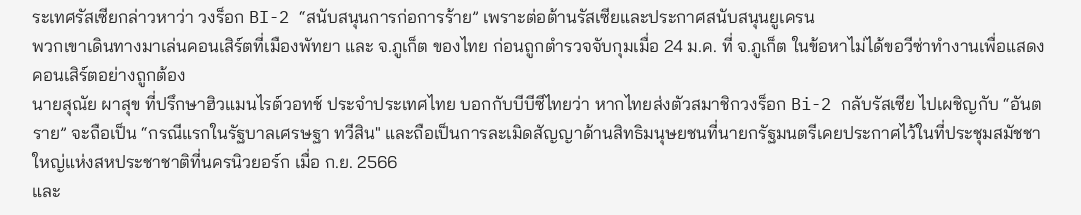ระเทศรัสเซียกล่าวหาว่า วงร็อก BI-2 “สนับสนุนการก่อการร้าย” เพราะต่อต้านรัสเซียและประกาศสนับสนุนยูเครน
พวกเขาเดินทางมาเล่นคอนเสิร์ตที่เมืองพัทยา และ จ.ภูเก็ต ของไทย ก่อนถูกตำรวจจับกุมเมื่อ 24 ม.ค. ที่ จ.ภูเก็ต ในข้อหาไม่ได้ขอวีซ่าทำงานเพื่อแสดงคอนเสิร์ตอย่างถูกต้อง
นายสุณัย ผาสุข ที่ปรึกษาฮิวแมนไรต์วอทช์ ประจำประเทศไทย บอกกับบีบีซีไทยว่า หากไทยส่งตัวสมาชิกวงร็อก Bi-2 กลับรัสเซีย ไปเผชิญกับ “อันตราย” จะถือเป็น “กรณีแรกในรัฐบาลเศรษฐา ทวีสิน" และถือเป็นการละเมิดสัญญาด้านสิทธิมนุษยชนที่นายกรัฐมนตรีเคยประกาศไว้ในที่ประชุมสมัชชาใหญ่แห่งสหประชาชาติที่นครนิวยอร์ก เมื่อ ก.ย. 2566
และ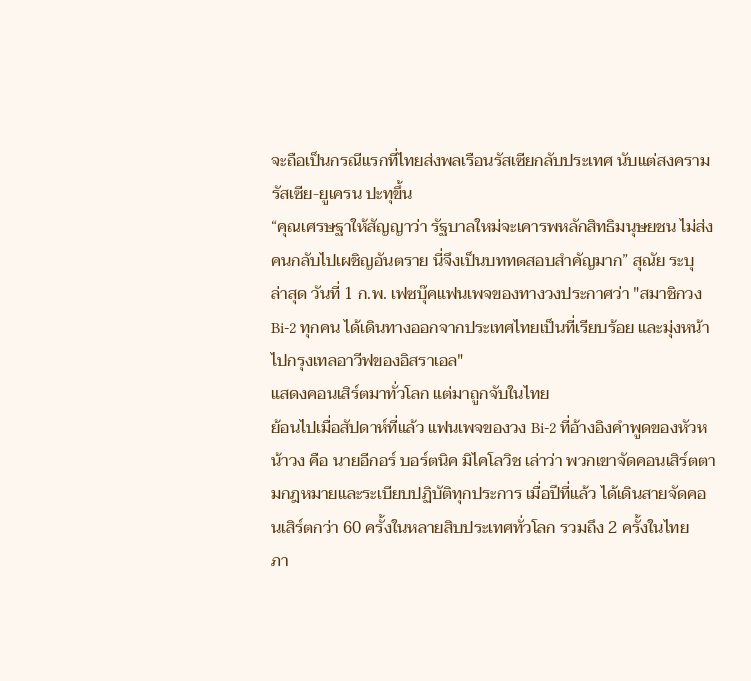จะถือเป็นกรณีแรกที่ไทยส่งพลเรือนรัสเซียกลับประเทศ นับแต่สงครามรัสเซีย-ยูเครน ปะทุขึ้น
“คุณเศรษฐาให้สัญญาว่า รัฐบาลใหม่จะเคารพหลักสิทธิมนุษยชน ไม่ส่งคนกลับไปเผชิญอันตราย นี่จึงเป็นบททดสอบสำคัญมาก” สุณัย ระบุ
ล่าสุด วันที่ 1 ก.พ. เฟซบุ๊คแฟนเพจของทางวงประกาศว่า "สมาชิกวง Bi-2 ทุกคน ได้เดินทางออกจากประเทศไทยเป็นที่เรียบร้อย และมุ่งหน้าไปกรุงเทลอาวีฟของอิสราเอล"
แสดงคอนเสิร์ตมาทั่วโลก แต่มาถูกจับในไทย
ย้อนไปเมื่อสัปดาห์ที่แล้ว แฟนเพจของวง Bi-2 ที่อ้างอิงคำพูดของหัวหน้าวง คือ นายอีกอร์ บอร์ตนิค มิไคโลวิช เล่าว่า พวกเขาจัดคอนเสิร์ตตามกฎหมายและระเบียบปฏิบัติทุกประการ เมื่อปีที่แล้ว ได้เดินสายจัดคอนเสิร์ตกว่า 60 ครั้งในหลายสิบประเทศทั่วโลก รวมถึง 2 ครั้งในไทย
ภา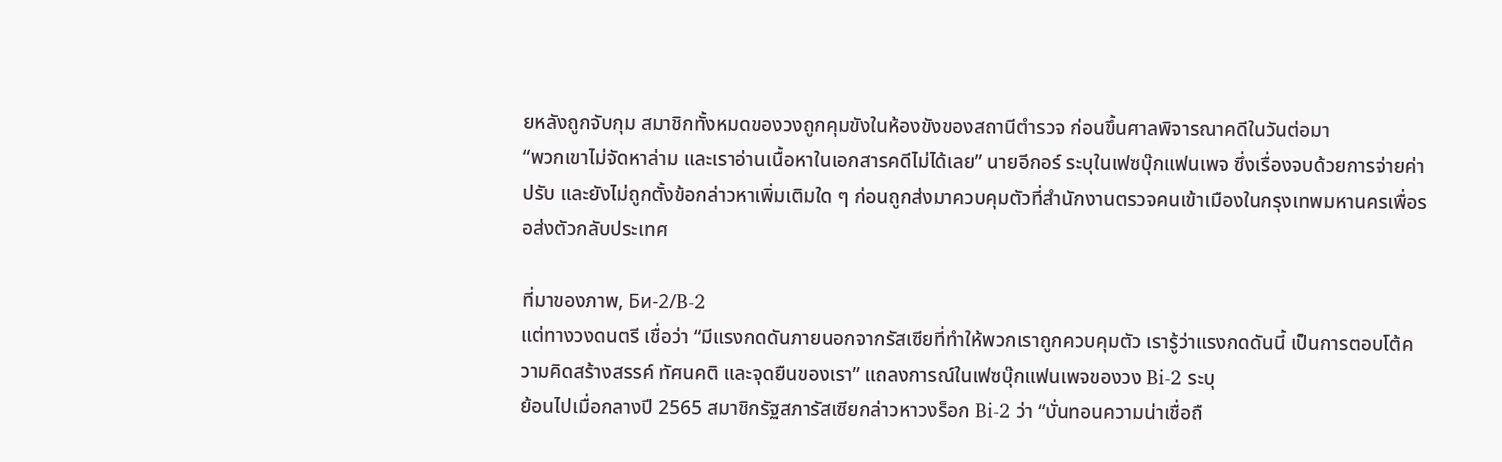ยหลังถูกจับกุม สมาชิกทั้งหมดของวงถูกคุมขังในห้องขังของสถานีตำรวจ ก่อนขึ้นศาลพิจารณาคดีในวันต่อมา
“พวกเขาไม่จัดหาล่าม และเราอ่านเนื้อหาในเอกสารคดีไม่ได้เลย” นายอีกอร์ ระบุในเฟซบุ๊กแฟนเพจ ซึ่งเรื่องจบด้วยการจ่ายค่าปรับ และยังไม่ถูกตั้งข้อกล่าวหาเพิ่มเติมใด ๆ ก่อนถูกส่งมาควบคุมตัวที่สำนักงานตรวจคนเข้าเมืองในกรุงเทพมหานครเพื่อรอส่งตัวกลับประเทศ

ที่มาของภาพ, Би-2/B-2
แต่ทางวงดนตรี เชื่อว่า “มีแรงกดดันภายนอกจากรัสเซียที่ทำให้พวกเราถูกควบคุมตัว เรารู้ว่าแรงกดดันนี้ เป็นการตอบโต้ความคิดสร้างสรรค์ ทัศนคติ และจุดยืนของเรา” แถลงการณ์ในเฟซบุ๊กแฟนเพจของวง Bi-2 ระบุ
ย้อนไปเมื่อกลางปี 2565 สมาชิกรัฐสภารัสเซียกล่าวหาวงร็อก Bi-2 ว่า “บั่นทอนความน่าเชื่อถื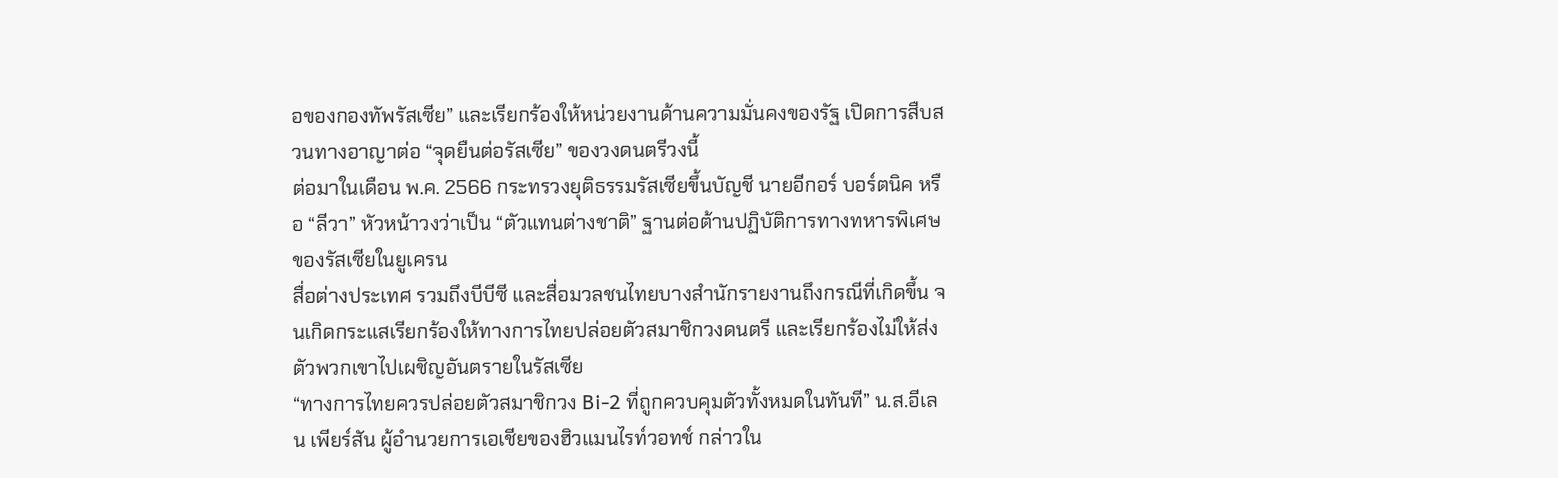อของกองทัพรัสเซีย” และเรียกร้องให้หน่วยงานด้านความมั่นคงของรัฐ เปิดการสืบสวนทางอาญาต่อ “จุดยืนต่อรัสเซีย” ของวงดนตรีวงนี้
ต่อมาในเดือน พ.ค. 2566 กระทรวงยุติธรรมรัสเซียขึ้นบัญชี นายอีกอร์ บอร์ตนิค หรือ “ลีวา” หัวหน้าวงว่าเป็น “ตัวแทนต่างชาติ” ฐานต่อต้านปฏิบัติการทางทหารพิเศษของรัสเซียในยูเครน
สื่อต่างประเทศ รวมถึงบีบีซี และสื่อมวลชนไทยบางสำนักรายงานถึงกรณีที่เกิดขึ้น จนเกิดกระแสเรียกร้องให้ทางการไทยปล่อยตัวสมาชิกวงดนตรี และเรียกร้องไม่ให้ส่งตัวพวกเขาไปเผชิญอันตรายในรัสเซีย
“ทางการไทยควรปล่อยตัวสมาชิกวง Bi-2 ที่ถูกควบคุมตัวทั้งหมดในทันที” น.ส.อีเลน เพียร์สัน ผู้อำนวยการเอเชียของฮิวแมนไรท์วอทช์ กล่าวใน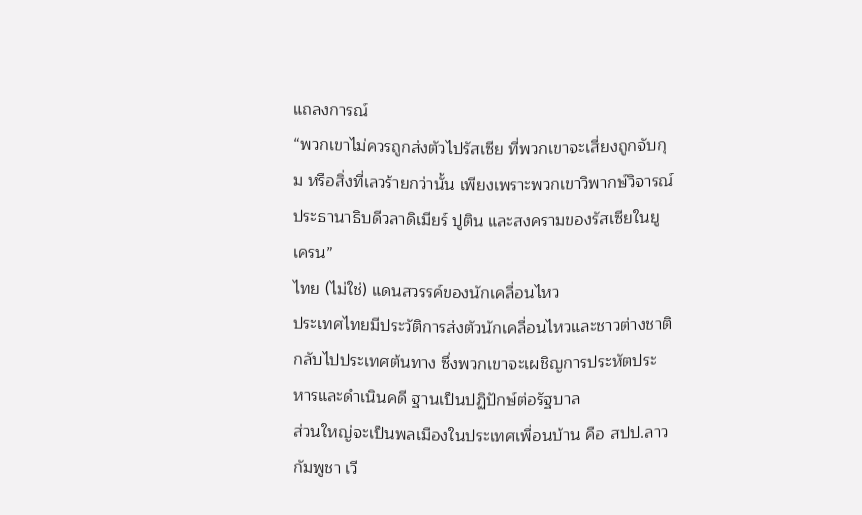แถลงการณ์
“พวกเขาไม่ควรถูกส่งตัวไปรัสเซีย ที่พวกเขาจะเสี่ยงถูกจับกุม หรือสิ่งที่เลวร้ายกว่านั้น เพียงเพราะพวกเขาวิพากษ์วิจารณ์ประธานาธิบดีวลาดิเมียร์ ปูติน และสงครามของรัสเซียในยูเครน”
ไทย (ไม่ใช่) แดนสวรรค์ของนักเคลื่อนไหว
ประเทศไทยมีประวัติการส่งตัวนักเคลื่อนไหวและชาวต่างชาติ กลับไปประเทศต้นทาง ซึ่งพวกเขาจะเผชิญการประหัตประหารและดำเนินคดี ฐานเป็นปฏิปักษ์ต่อรัฐบาล
ส่วนใหญ่จะเป็นพลเมืองในประเทศเพื่อนบ้าน คือ สปป.ลาว กัมพูชา เวี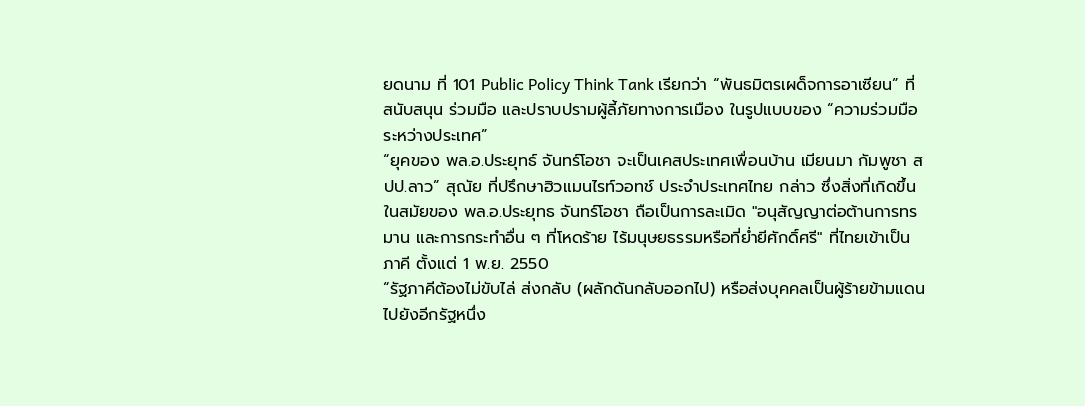ยดนาม ที่ 101 Public Policy Think Tank เรียกว่า “พันธมิตรเผด็จการอาเซียน” ที่สนับสนุน ร่วมมือ และปราบปรามผู้ลี้ภัยทางการเมือง ในรูปแบบของ “ความร่วมมือระหว่างประเทศ”
“ยุคของ พล.อ.ประยุทธ์ จันทร์โอชา จะเป็นเคสประเทศเพื่อนบ้าน เมียนมา กัมพูชา สปป.ลาว” สุณัย ที่ปรึกษาฮิวแมนไรท์วอทช์ ประจำประเทศไทย กล่าว ซึ่งสิ่งที่เกิดขึ้นในสมัยของ พล.อ.ประยุทธ จันทร์โอชา ถือเป็นการละเมิด "อนุสัญญาต่อต้านการทรมาน และการกระทำอื่น ๆ ที่โหดร้าย ไร้มนุษยธรรมหรือที่ย่ำยีศักดิ์ศรี" ที่ไทยเข้าเป็นภาคี ตั้งแต่ 1 พ.ย. 2550
“รัฐภาคีต้องไม่ขับไล่ ส่งกลับ (ผลักดันกลับออกไป) หรือส่งบุคคลเป็นผู้ร้ายข้ามแดนไปยังอีกรัฐหนึ่ง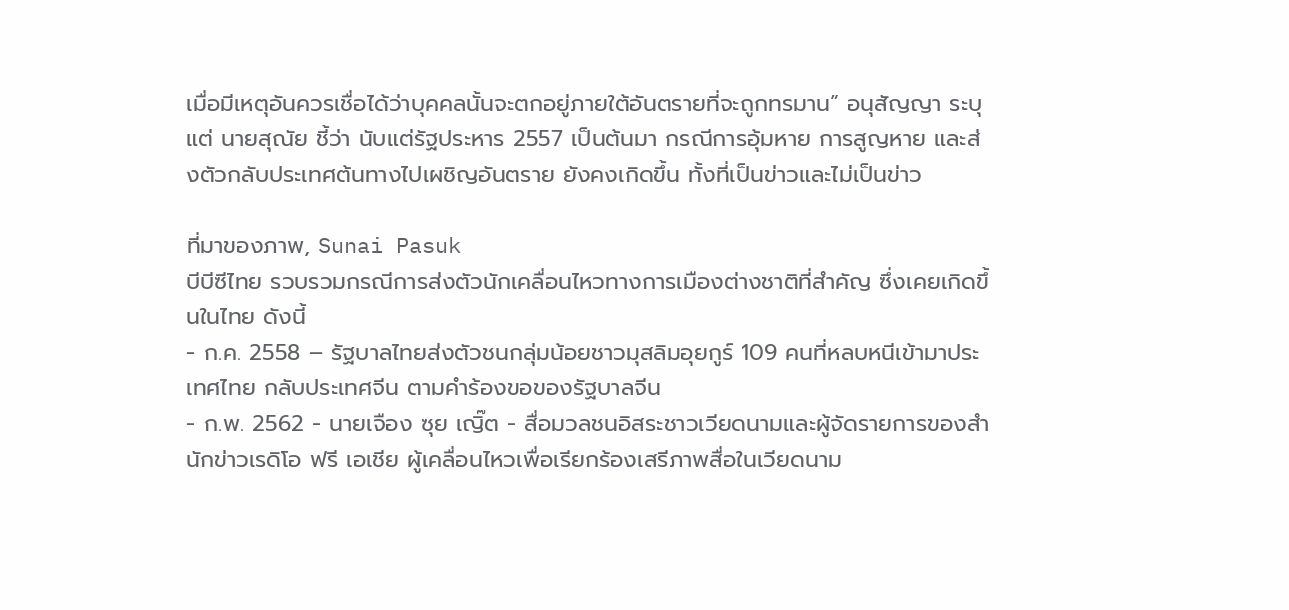เมื่อมีเหตุอันควรเชื่อได้ว่าบุคคลนั้นจะตกอยู่ภายใต้อันตรายที่จะถูกทรมาน” อนุสัญญา ระบุ
แต่ นายสุณัย ชี้ว่า นับแต่รัฐประหาร 2557 เป็นต้นมา กรณีการอุ้มหาย การสูญหาย และส่งตัวกลับประเทศต้นทางไปเผชิญอันตราย ยังคงเกิดขึ้น ทั้งที่เป็นข่าวและไม่เป็นข่าว

ที่มาของภาพ, Sunai Pasuk
บีบีซีไทย รวบรวมกรณีการส่งตัวนักเคลื่อนไหวทางการเมืองต่างชาติที่สำคัญ ซึ่งเคยเกิดขึ้นในไทย ดังนี้
- ก.ค. 2558 – รัฐบาลไทยส่งตัวชนกลุ่มน้อยชาวมุสลิมอุยกูร์ 109 คนที่หลบหนีเข้ามาประเทศไทย กลับประเทศจีน ตามคำร้องขอของรัฐบาลจีน
- ก.พ. 2562 - นายเจือง ซุย เญิ๊ต - สื่อมวลชนอิสระชาวเวียดนามและผู้จัดรายการของสำนักข่าวเรดิโอ ฟรี เอเชีย ผู้เคลื่อนไหวเพื่อเรียกร้องเสรีภาพสื่อในเวียดนาม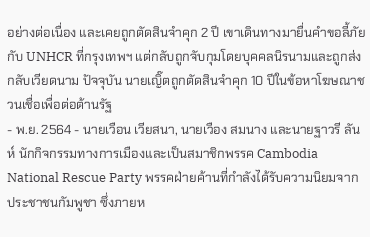อย่างต่อเนื่อง และเคยถูกตัดสินจำคุก 2 ปี เขาเดินทางมายื่นคำขอลี้ภัยกับ UNHCR ที่กรุงเทพฯ แต่กลับถูกจับกุมโดยบุคคลนิรนามและถูกส่งกลับเวียดนาม ปัจจุบัน นายเญิ๊ตถูกตัดสินจำคุก 10 ปีในข้อหาโฆษณาชวนเชื่อเพื่อต่อต้านรัฐ
- พ.ย. 2564 - นายเวือน เวียสนา, นายเวือง สมนาง และนายฐาวรี ลันห์ นักกิจกรรมทางการเมืองและเป็นสมาชิกพรรค Cambodia National Rescue Party พรรคฝ่ายค้านที่กำลังได้รับความนิยมจากประชาชนกัมพูชา ซึ่งภายห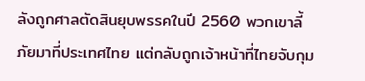ลังถูกศาลตัดสินยุบพรรคในปี 2560 พวกเขาลี้ภัยมาที่ประเทศไทย แต่กลับถูกเจ้าหน้าที่ไทยจับกุม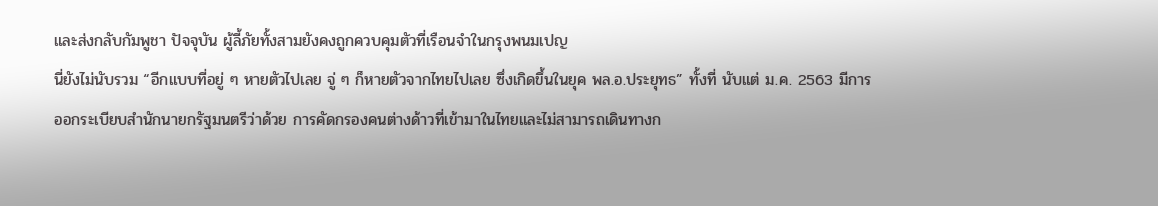และส่งกลับกัมพูชา ปัจจุบัน ผู้ลี้ภัยทั้งสามยังคงถูกควบคุมตัวที่เรือนจำในกรุงพนมเปญ
นี่ยังไม่นับรวม “อีกแบบที่อยู่ ๆ หายตัวไปเลย จู่ ๆ ก็หายตัวจากไทยไปเลย ซึ่งเกิดขึ้นในยุค พล.อ.ประยุทธ” ทั้งที่ นับแต่ ม.ค. 2563 มีการออกระเบียบสำนักนายกรัฐมนตรีว่าด้วย การคัดกรองคนต่างด้าวที่เข้ามาในไทยและไม่สามารถเดินทางก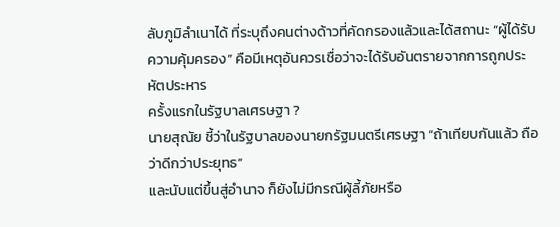ลับภูมิลำเนาได้ ที่ระบุถึงคนต่างด้าวที่คัดกรองแล้วและได้สถานะ “ผู้ได้รับความคุ้มครอง” คือมีเหตุอันควรเชื่อว่าจะได้รับอันตรายจากการถูกประหัตประหาร
ครั้งแรกในรัฐบาลเศรษฐา ?
นายสุณัย ชี้ว่าในรัฐบาลของนายกรัฐมนตรีเศรษฐา “ถ้าเทียบกันแล้ว ถือว่าดีกว่าประยุทธ”
และนับแต่ขึ้นสู่อำนาจ ก็ยังไม่มีกรณีผู้ลี้ภัยหรือ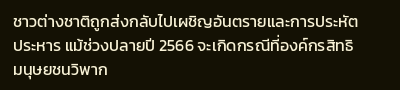ชาวต่างชาติถูกส่งกลับไปเผชิญอันตรายและการประหัตประหาร แม้ช่วงปลายปี 2566 จะเกิดกรณีที่องค์กรสิทธิมนุษยชนวิพาก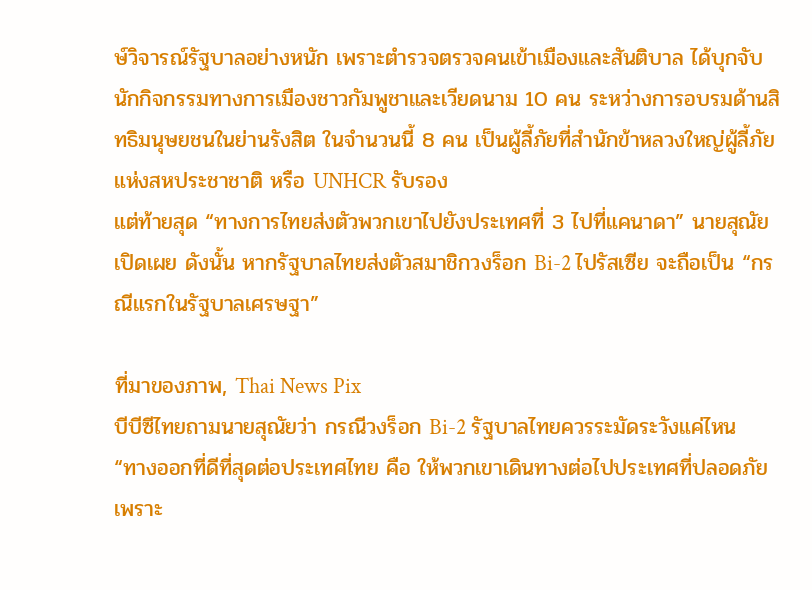ษ์วิจารณ์รัฐบาลอย่างหนัก เพราะตำรวจตรวจคนเข้าเมืองและสันติบาล ได้บุกจับนักกิจกรรมทางการเมืองชาวกัมพูชาและเวียดนาม 10 คน ระหว่างการอบรมด้านสิทธิมนุษยชนในย่านรังสิต ในจำนวนนี้ 8 คน เป็นผู้ลี้ภัยที่สำนักข้าหลวงใหญ่ผู้ลี้ภัยแห่งสหประชาชาติ หรือ UNHCR รับรอง
แต่ท้ายสุด “ทางการไทยส่งตัวพวกเขาไปยังประเทศที่ 3 ไปที่แคนาดา” นายสุณัย เปิดเผย ดังนั้น หากรัฐบาลไทยส่งตัวสมาชิกวงร็อก Bi-2 ไปรัสเซีย จะถือเป็น “กรณีแรกในรัฐบาลเศรษฐา”

ที่มาของภาพ, Thai News Pix
บีบีซีไทยถามนายสุณัยว่า กรณีวงร็อก Bi-2 รัฐบาลไทยควรระมัดระวังแค่ไหน
“ทางออกที่ดีที่สุดต่อประเทศไทย คือ ให้พวกเขาเดินทางต่อไปประเทศที่ปลอดภัย เพราะ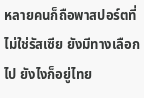หลายคนก็ถือพาสปอร์ตที่ไม่ใช่รัสเซีย ยังมีทางเลือกไป ยังไงก็อยู่ไทย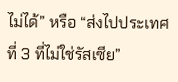ไม่ได้” หรือ “ส่งไปประเทศที่ 3 ที่ไม่ใช่รัสเซีย”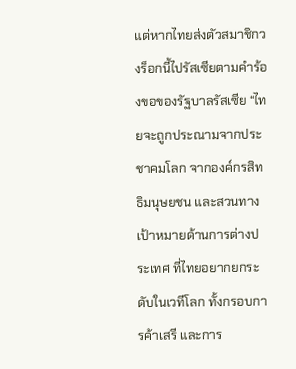แต่หากไทยส่งตัวสมาชิกวงร็อกนี้ไปรัสเซียตามคำร้องขอของรัฐบาลรัสเซีย “ไทยจะถูกประณามจากประชาคมโลก จากองค์กรสิทธิมนุษยชน และสวนทางเป้าหมายด้านการต่างประเทศ ที่ไทยอยากยกระดับในเวทีโลก ทั้งกรอบการค้าเสรี และการ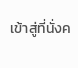เข้าสู่ที่นั่งค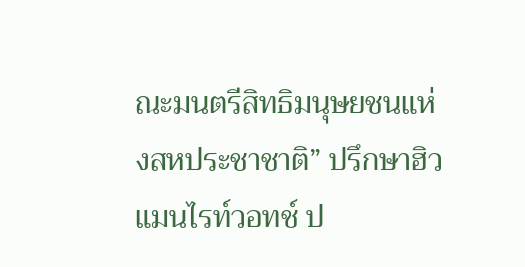ณะมนตรีสิทธิมนุษยชนแห่งสหประชาชาติ” ปรึกษาฮิวแมนไรท์วอทช์ ป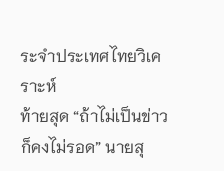ระจำประเทศไทยวิเคราะห์
ท้ายสุด “ถ้าไม่เป็นข่าวก็คงไม่รอด” นายสุ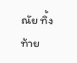ณัย ทิ้งท้าย